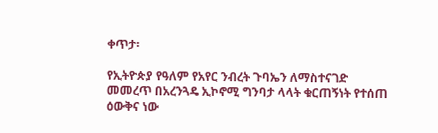ቀጥታ፡

የኢትዮጵያ የዓለም የአየር ንብረት ጉባኤን ለማስተናገድ መመረጥ በአረንጓዴ ኢኮኖሚ ግንባታ ላላት ቁርጠኝነት የተሰጠ ዕውቅና ነው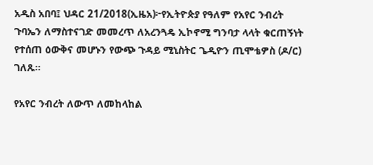አዲስ አበባ፤ ህዳር 21/2018(ኢዜአ)፦የኢትዮጵያ የዓለም የአየር ንብረት ጉባኤን ለማስተናገድ መመረጥ ለአረንጓዴ ኢኮኖሚ ግንባታ ላላት ቁርጠኝነት የተሰጠ ዕውቅና መሆኑን የውጭ ጉዳይ ሚኒስትር ጌዲዮን ጢሞቴዎስ (ዶ/ር) ገለጹ።

የአየር ንብረት ለውጥ ለመከላከል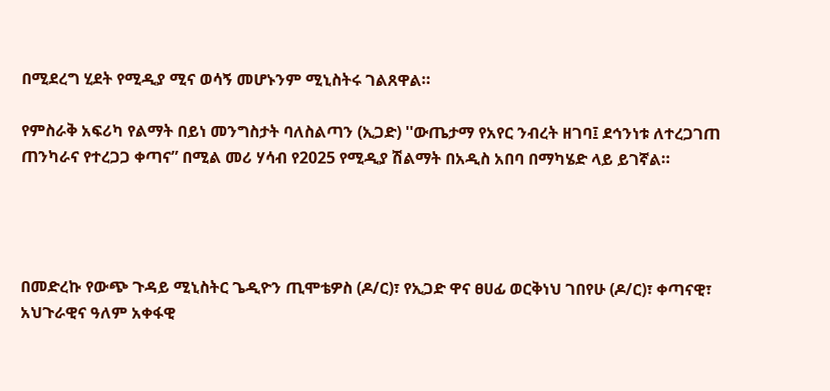በሚደረግ ሂደት የሚዲያ ሚና ወሳኝ መሆኑንም ሚኒስትሩ ገልጸዋል።

የምስራቅ አፍሪካ የልማት በይነ መንግስታት ባለስልጣን (ኢጋድ) ''ውጤታማ የአየር ንብረት ዘገባ፤ ደኅንነቱ ለተረጋገጠ ጠንካራና የተረጋጋ ቀጣና” በሚል መሪ ሃሳብ የ2025 የሚዲያ ሽልማት በአዲስ አበባ በማካሄድ ላይ ይገኛል።




በመድረኩ የውጭ ጉዳይ ሚኒስትር ጌዲዮን ጢሞቴዎስ (ዶ/ር)፣ የኢጋድ ዋና ፀሀፊ ወርቅነህ ገበየሁ (ዶ/ር)፣ ቀጣናዊ፣ አህጉራዊና ዓለም አቀፋዊ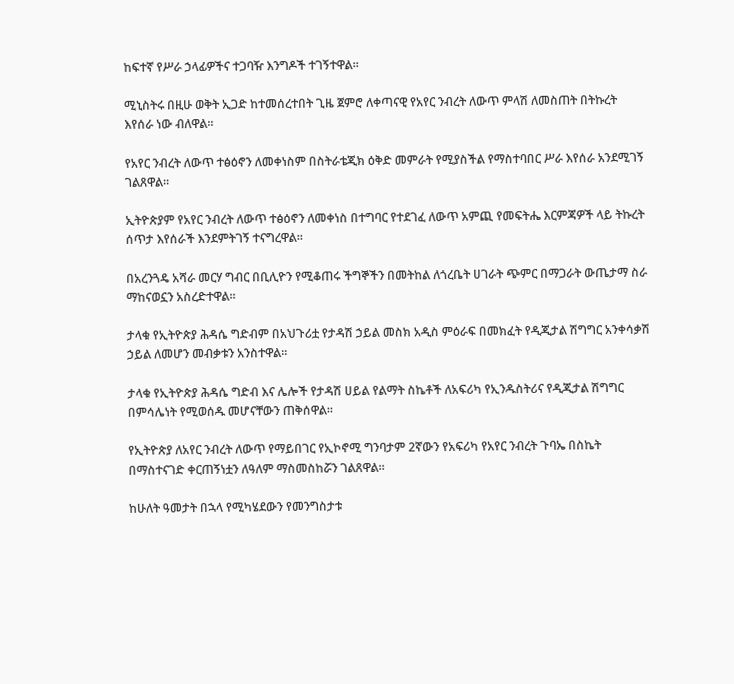ከፍተኛ የሥራ ኃላፊዎችና ተጋባዥ እንግዶች ተገኝተዋል።

ሚኒስትሩ በዚሁ ወቅት ኢጋድ ከተመሰረተበት ጊዜ ጀምሮ ለቀጣናዊ የአየር ንብረት ለውጥ ምላሽ ለመስጠት በትኩረት እየሰራ ነው ብለዋል።

የአየር ንብረት ለውጥ ተፅዕኖን ለመቀነስም በስትራቴጂክ ዕቅድ መምራት የሚያስችል የማስተባበር ሥራ እየሰራ አንደሚገኝ ገልጸዋል።

ኢትዮጵያም የአየር ንብረት ለውጥ ተፅዕኖን ለመቀነስ በተግባር የተደገፈ ለውጥ አምጪ የመፍትሔ እርምጃዎች ላይ ትኩረት ሰጥታ እየሰራች እንደምትገኝ ተናግረዋል።

በአረንጓዴ አሻራ መርሃ ግብር በቢሊዮን የሚቆጠሩ ችግኞችን በመትከል ለጎረቤት ሀገራት ጭምር በማጋራት ውጤታማ ስራ ማከናወኗን አስረድተዋል።

ታላቁ የኢትዮጵያ ሕዳሴ ግድብም በአህጉሪቷ የታዳሽ ኃይል መስክ አዲስ ምዕራፍ በመክፈት የዲጂታል ሽግግር አንቀሳቃሽ ኃይል ለመሆን መብቃቱን አንስተዋል።

ታላቁ የኢትዮጵያ ሕዳሴ ግድብ እና ሌሎች የታዳሽ ሀይል የልማት ስኬቶች ለአፍሪካ የኢንዱስትሪና የዲጂታል ሽግግር በምሳሌነት የሚወሰዱ መሆናቸውን ጠቅሰዋል።

የኢትዮጵያ ለአየር ንብረት ለውጥ የማይበገር የኢኮኖሚ ግንባታም 2ኛውን የአፍሪካ የአየር ንብረት ጉባኤ በስኬት በማስተናገድ ቀርጠኝነቷን ለዓለም ማስመስከሯን ገልጸዋል።

ከሁለት ዓመታት በኋላ የሚካሄደውን የመንግስታቱ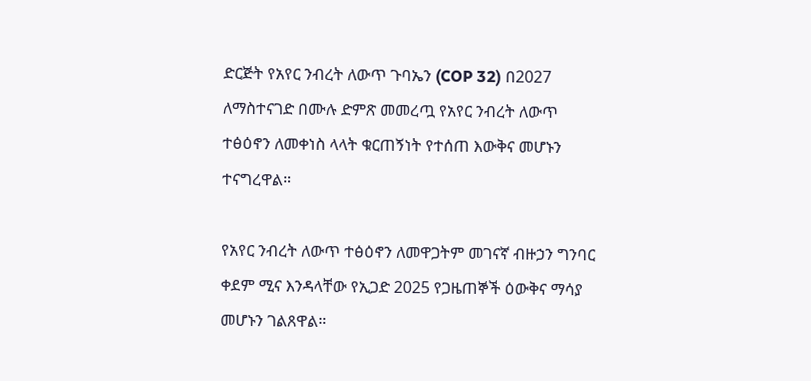ድርጅት የአየር ንብረት ለውጥ ጉባኤን (COP 32) በ2027 ለማስተናገድ በሙሉ ድምጽ መመረጧ የአየር ንብረት ለውጥ ተፅዕኖን ለመቀነስ ላላት ቁርጠኝነት የተሰጠ እውቅና መሆኑን ተናግረዋል።

የአየር ንብረት ለውጥ ተፅዕኖን ለመዋጋትም መገናኛ ብዙኃን ግንባር ቀደም ሚና እንዳላቸው የኢጋድ 2025 የጋዜጠኞች ዕውቅና ማሳያ መሆኑን ገልጸዋል።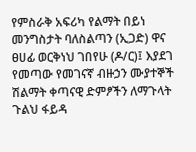የምስራቅ አፍሪካ የልማት በይነ መንግስታት ባለስልጣን (ኢጋድ) ዋና ፀሀፊ ወርቅነህ ገበየሁ (ዶ/ር)፤ እያደገ የመጣው የመገናኛ ብዙኃን ሙያተኞች ሽልማት ቀጣናዊ ድምፆችን ለማጉላት ጉልህ ፋይዳ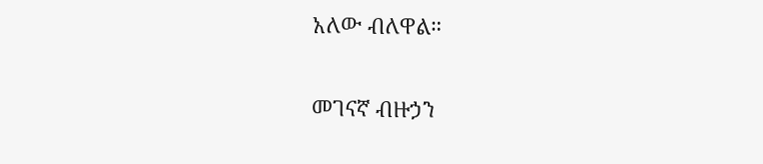አለው ብለዋል።

መገናኛ ብዙኃን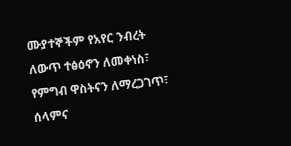ሙያተኞችም የአየር ንብረት ለውጥ ተፅዕኖን ለመቀነስ፣ የምግብ ዋስትናን ለማረጋገጥ፣ ሰላምና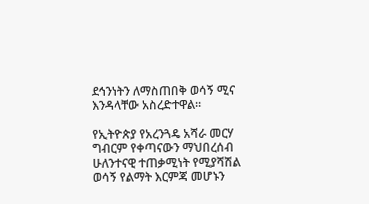ደኅንነትን ለማስጠበቅ ወሳኝ ሚና እንዳላቸው አስረድተዋል።

የኢትዮጵያ የአረንጓዴ አሻራ መርሃ ግብርም የቀጣናውን ማህበረሰብ ሁለንተናዊ ተጠቃሚነት የሚያሻሽል ወሳኝ የልማት እርምጃ መሆኑን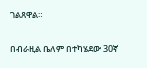ገልጸዋል።

በብራዚል ቤለም በተካሄደው 30ኛ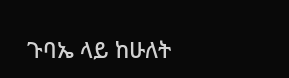ጉባኤ ላይ ከሁለት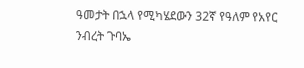ዓመታት በኋላ የሚካሄደውን 32ኛ የዓለም የአየር ንብረት ጉባኤ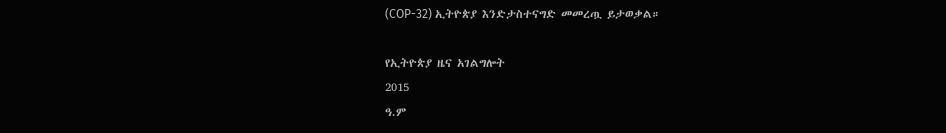(COP-32) ኢትዮጵያ እንድታስተናግድ መመረጧ ይታወቃል።

የኢትዮጵያ ዜና አገልግሎት
2015
ዓ.ም